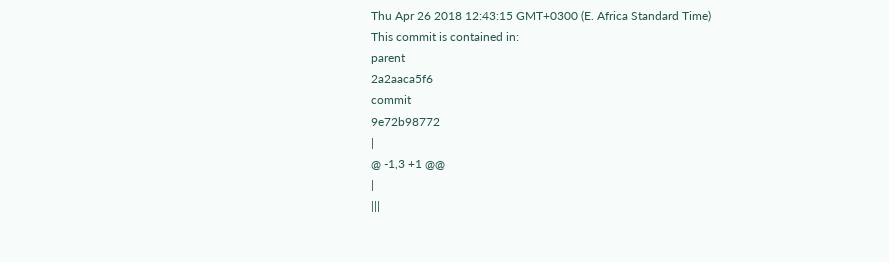Thu Apr 26 2018 12:43:15 GMT+0300 (E. Africa Standard Time)
This commit is contained in:
parent
2a2aaca5f6
commit
9e72b98772
|
@ -1,3 +1 @@
|
|||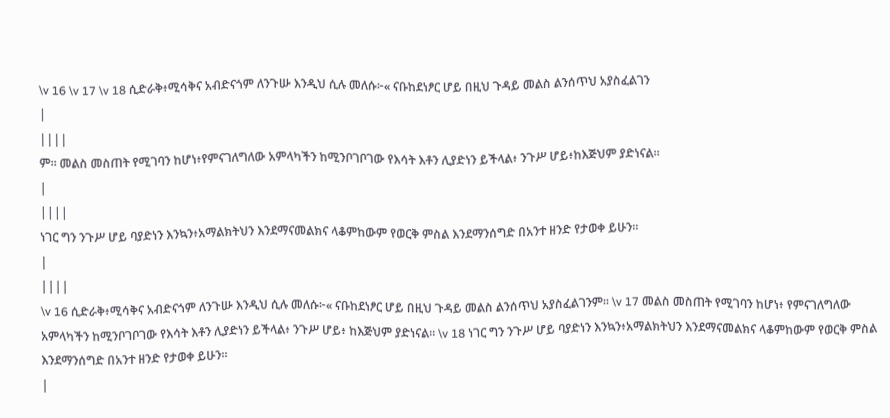\v 16 \v 17 \v 18 ሲድራቅ፥ሚሳቅና አብድናጎም ለንጉሡ እንዲህ ሲሉ መለሱ፦« ናቡከደነፆር ሆይ በዚህ ጉዳይ መልስ ልንሰጥህ አያስፈልገን
|
||||
ም። መልስ መስጠት የሚገባን ከሆነ፥የምናገለግለው አምላካችን ከሚንቦገቦገው የእሳት እቶን ሊያድነን ይችላል፥ ንጉሥ ሆይ፥ከእጅህም ያድነናል።
|
||||
ነገር ግን ንጉሥ ሆይ ባያድነን እንኳን፥አማልክትህን እንደማናመልክና ላቆምከውም የወርቅ ምስል እንደማንሰግድ በአንተ ዘንድ የታወቀ ይሁን።
|
||||
\v 16 ሲድራቅ፥ሚሳቅና አብድናጎም ለንጉሡ እንዲህ ሲሉ መለሱ፦« ናቡከደነፆር ሆይ በዚህ ጉዳይ መልስ ልንሰጥህ አያስፈልገንም። \v 17 መልስ መስጠት የሚገባን ከሆነ፥ የምናገለግለው አምላካችን ከሚንቦገቦገው የእሳት እቶን ሊያድነን ይችላል፥ ንጉሥ ሆይ፥ ከእጅህም ያድነናል። \v 18 ነገር ግን ንጉሥ ሆይ ባያድነን እንኳን፥አማልክትህን እንደማናመልክና ላቆምከውም የወርቅ ምስል እንደማንሰግድ በአንተ ዘንድ የታወቀ ይሁን።
|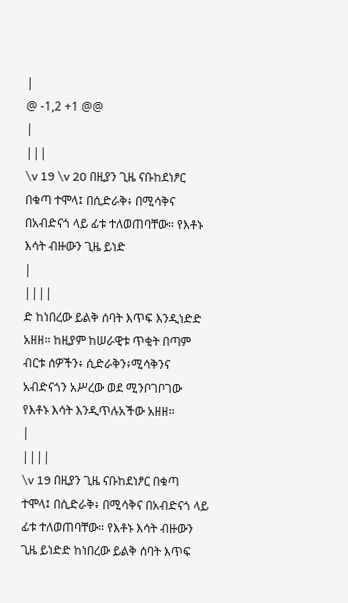|
@ -1,2 +1 @@
|
|||
\v 19 \v 20 በዚያን ጊዜ ናቡከደነፆር በቁጣ ተሞላ፤ በሲድራቅ፥ በሚሳቅና በአብድናጎ ላይ ፊቱ ተለወጠባቸው። የእቶኑ እሳት ብዙውን ጊዜ ይነድ
|
||||
ድ ከነበረው ይልቅ ሰባት እጥፍ እንዲነድድ አዘዘ። ከዚያም ከሠራዊቱ ጥቂት በጣም ብርቱ ሰዎችን፥ ሲድራቅን፥ሚሳቅንና አብድናጎን አሥረው ወደ ሚንቦገቦገው የእቶኑ እሳት እንዲጥሉአችው አዘዘ።
|
||||
\v 19 በዚያን ጊዜ ናቡከደነፆር በቁጣ ተሞላ፤ በሲድራቅ፥ በሚሳቅና በአብድናጎ ላይ ፊቱ ተለወጠባቸው። የእቶኑ እሳት ብዙውን ጊዜ ይነድድ ከነበረው ይልቅ ሰባት እጥፍ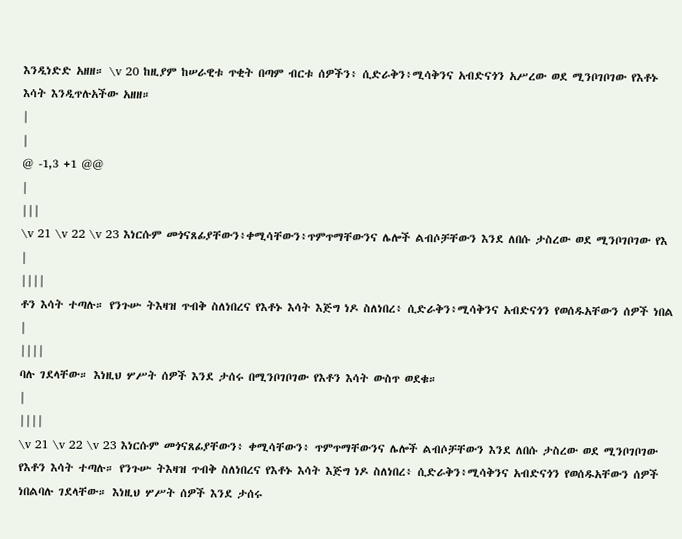እንዲነድድ አዘዘ። \v 20 ከዚያም ከሠራዊቱ ጥቂት በጣም ብርቱ ሰዎችን፥ ሲድራቅን፥ሚሳቅንና አብድናጎን አሥረው ወደ ሚንቦገቦገው የእቶኑ እሳት እንዲጥሉአችው አዘዘ።
|
|
@ -1,3 +1 @@
|
|||
\v 21 \v 22 \v 23 እነርሱም መጎናጸፊያቸውን፥ቀሚሳቸውን፥ጥምጥማቸውንና ሌሎች ልብሶቻቸውን እንደ ለበሱ ታስረው ወደ ሚንቦገቦገው የእ
|
||||
ቶን እሳት ተጣሉ። የንጉሡ ትእዛዝ ጥብቅ ስለነበረና የእቶኑ እሳት እጅግ ነዶ ስለነበረ፥ ሲድራቅን፥ሚሳቅንና አብድናጎን የወሰዱአቸውን ሰዎች ነበል
|
||||
ባሉ ገደላቸው። እነዚህ ሦሥት ሰዎች እንደ ታሰሩ በሚንቦገቦገው የእቶን እሳት ውስጥ ወደቁ።
|
||||
\v 21 \v 22 \v 23 እነርሱም መጎናጸፊያቸውን፥ ቀሚሳቸውን፥ ጥምጥማቸውንና ሌሎች ልብሶቻቸውን እንደ ለበሱ ታስረው ወደ ሚንቦገቦገው የእቶን እሳት ተጣሉ። የንጉሡ ትእዛዝ ጥብቅ ስለነበረና የእቶኑ እሳት እጅግ ነዶ ስለነበረ፥ ሲድራቅን፥ሚሳቅንና አብድናጎን የወሰዱአቸውን ሰዎች ነበልባሉ ገደላቸው። እነዚህ ሦሥት ሰዎች እንደ ታሰሩ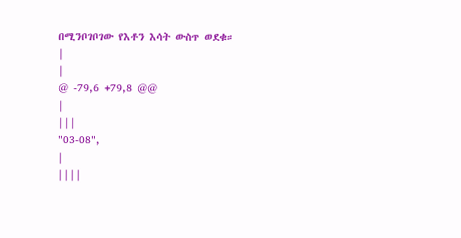በሚንቦገቦገው የእቶን እሳት ውስጥ ወደቁ።
|
|
@ -79,6 +79,8 @@
|
|||
"03-08",
|
||||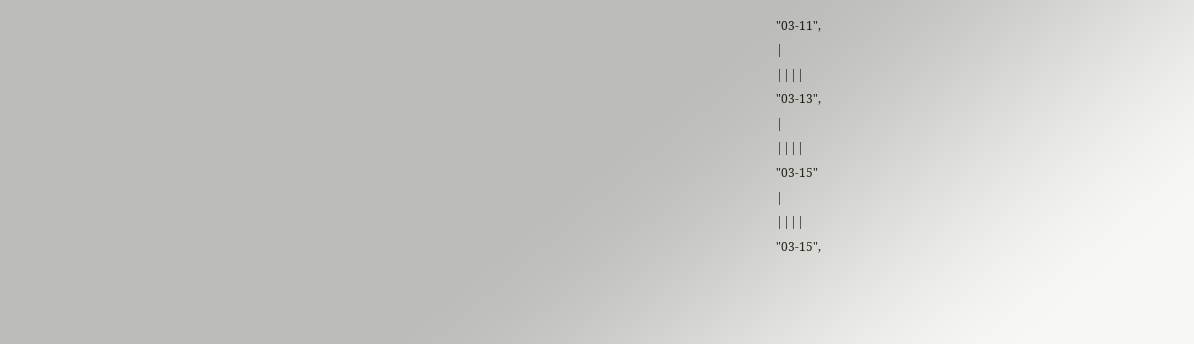"03-11",
|
||||
"03-13",
|
||||
"03-15"
|
||||
"03-15",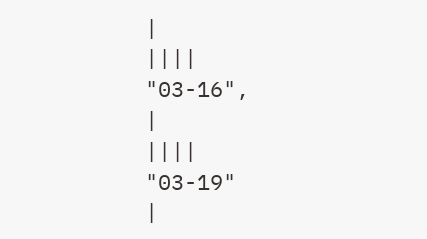|
||||
"03-16",
|
||||
"03-19"
|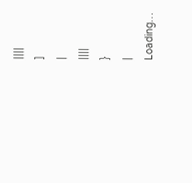||||
]
|
||||
}
|
Loading…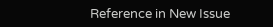Reference in New Issue